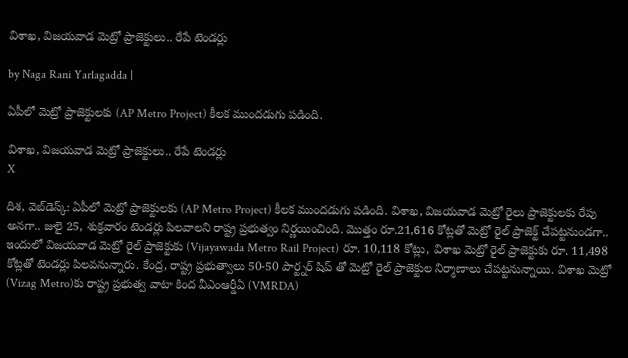విశాఖ, విజయవాడ మెట్రో ప్రాజెక్టులు.. రేపే టెండర్లు

by Naga Rani Yarlagadda |

ఏపీలో మెట్రో ప్రాజెక్టులకు (AP Metro Project) కీలక ముందడుగు పడింది.

విశాఖ, విజయవాడ మెట్రో ప్రాజెక్టులు.. రేపే టెండర్లు
X

దిశ, వెబ్‌డెస్క్: ఏపీలో మెట్రో ప్రాజెక్టులకు (AP Metro Project) కీలక ముందడుగు పడింది. విశాఖ, విజయవాడ మెట్రో రైలు ప్రాజెక్టులకు రేపు అనగా.. జులై 25, శుక్రవారం టెండర్లు పిలవాలని రాష్ట్ర ప్రభుత్వం నిర్ణయించింది. మొత్తం రూ.21,616 కోట్లతో మెట్రో రైల్ ప్రాజెక్ట్ చేపట్టనుండగా.. ఇందులో విజయవాడ మెట్రో రైల్ ప్రాజెక్టుకు (Vijayawada Metro Rail Project) రూ. 10,118 కోట్లు, విశాఖ మెట్రో రైల్ ప్రాజెక్టుకు రూ. 11,498 కోట్లతో టెండర్లు పిలవనున్నారు. కేంద్ర, రాష్ట్ర ప్రభుత్వాలు 50-50 పార్ట్నర్ షిప్ తో మెట్రో రైల్ ప్రాజెక్టుల నిర్మాణాలు చేపట్టనున్నాయి. విశాఖ మెట్రో (Vizag Metro)కు రాష్ట్ర ప్రభుత్వ వాటా కింద వీఎంఆర్డీఏ (VMRDA)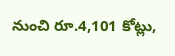నుంచి రూ.4,101 కోట్లు,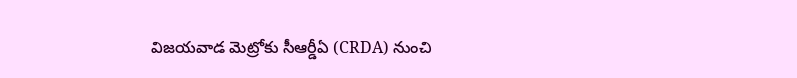విజయవాడ మెట్రోకు సీఆర్డీఏ (CRDA) నుంచి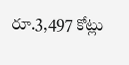రూ.3,497 కోట్లు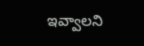ఇవ్వాలని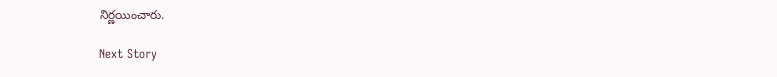నిర్ణయించారు.

Next Story